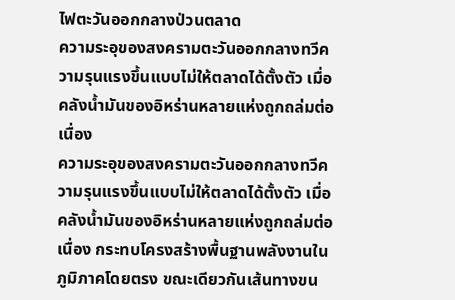ไฟตะวันออกกลางป่วนตลาด
ความระอุของสงครามตะวันออกกลางทวีความรุนแรงขึ้นแบบไม่ให้ตลาดได้ตั้งตัว เมื่อคลังน้ำมันของอิหร่านหลายแห่งถูกถล่มต่อเนื่อง
ความระอุของสงครามตะวันออกกลางทวีความรุนแรงขึ้นแบบไม่ให้ตลาดได้ตั้งตัว เมื่อคลังน้ำมันของอิหร่านหลายแห่งถูกถล่มต่อเนื่อง กระทบโครงสร้างพื้นฐานพลังงานในภูมิภาคโดยตรง ขณะเดียวกันเส้นทางขน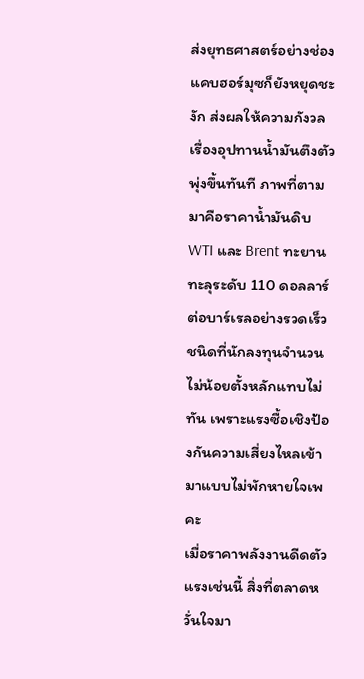ส่งยุทธศาสตร์อย่างช่องแคบฮอร์มุซก็ยังหยุดชะงัก ส่งผลให้ความกังวลเรื่องอุปทานน้ำมันตึงตัวพุ่งขึ้นทันที ภาพที่ตามมาคือราคาน้ำมันดิบ WTI และ Brent ทะยานทะลุระดับ 110 ดอลลาร์ต่อบาร์เรลอย่างรวดเร็ว ชนิดที่นักลงทุนจำนวนไม่น้อยตั้งหลักแทบไม่ทัน เพราะแรงซื้อเชิงป้องกันความเสี่ยงไหลเข้ามาแบบไม่พักหายใจเพคะ
เมื่อราคาพลังงานดีดตัวแรงเช่นนี้ สิ่งที่ตลาดหวั่นใจมา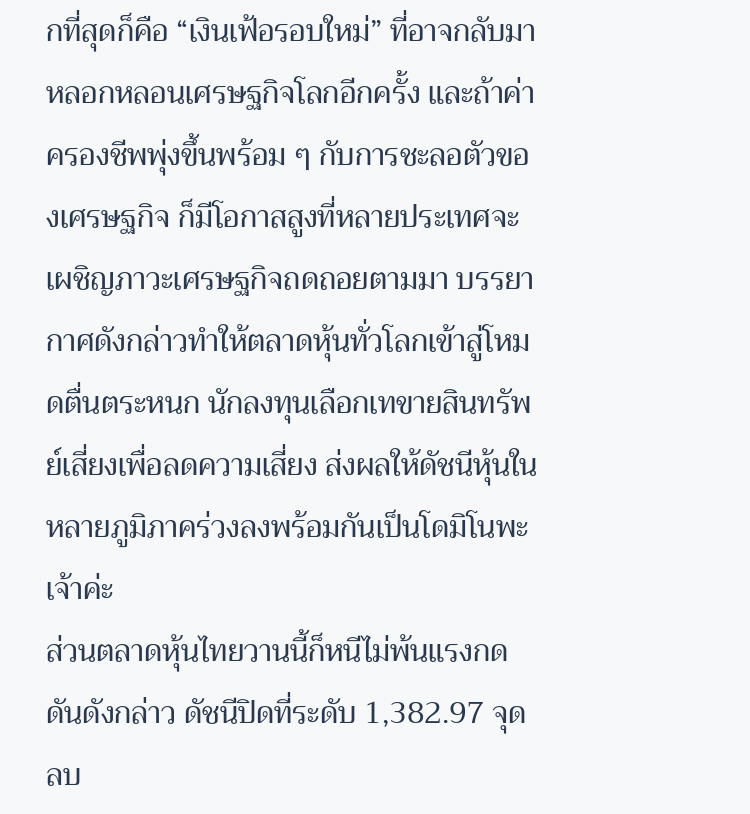กที่สุดก็คือ “เงินเฟ้อรอบใหม่” ที่อาจกลับมาหลอกหลอนเศรษฐกิจโลกอีกครั้ง และถ้าค่าครองชีพพุ่งขึ้นพร้อม ๆ กับการชะลอตัวของเศรษฐกิจ ก็มีโอกาสสูงที่หลายประเทศจะเผชิญภาวะเศรษฐกิจถดถอยตามมา บรรยากาศดังกล่าวทำให้ตลาดหุ้นทั่วโลกเข้าสู่โหมดตื่นตระหนก นักลงทุนเลือกเทขายสินทรัพย์เสี่ยงเพื่อลดความเสี่ยง ส่งผลให้ดัชนีหุ้นในหลายภูมิภาคร่วงลงพร้อมกันเป็นโดมิโนพะเจ้าค่ะ
ส่วนตลาดหุ้นไทยวานนี้ก็หนีไม่พ้นแรงกดดันดังกล่าว ดัชนีปิดที่ระดับ 1,382.97 จุด ลบ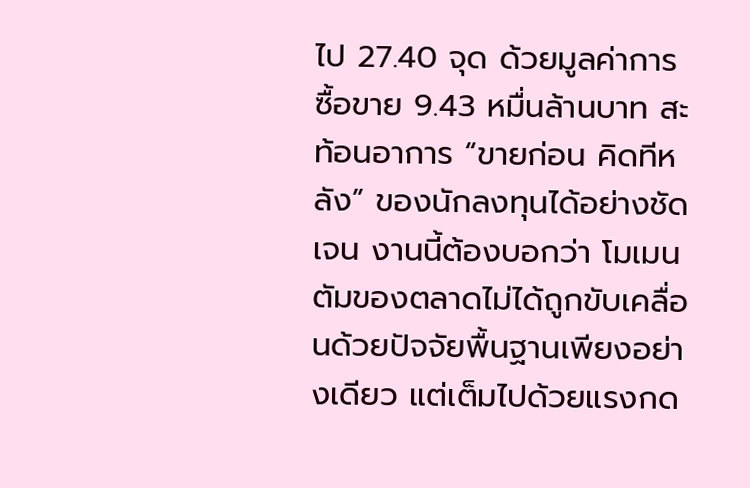ไป 27.40 จุด ด้วยมูลค่าการซื้อขาย 9.43 หมื่นล้านบาท สะท้อนอาการ “ขายก่อน คิดทีหลัง” ของนักลงทุนได้อย่างชัดเจน งานนี้ต้องบอกว่า โมเมนตัมของตลาดไม่ได้ถูกขับเคลื่อนด้วยปัจจัยพื้นฐานเพียงอย่างเดียว แต่เต็มไปด้วยแรงกด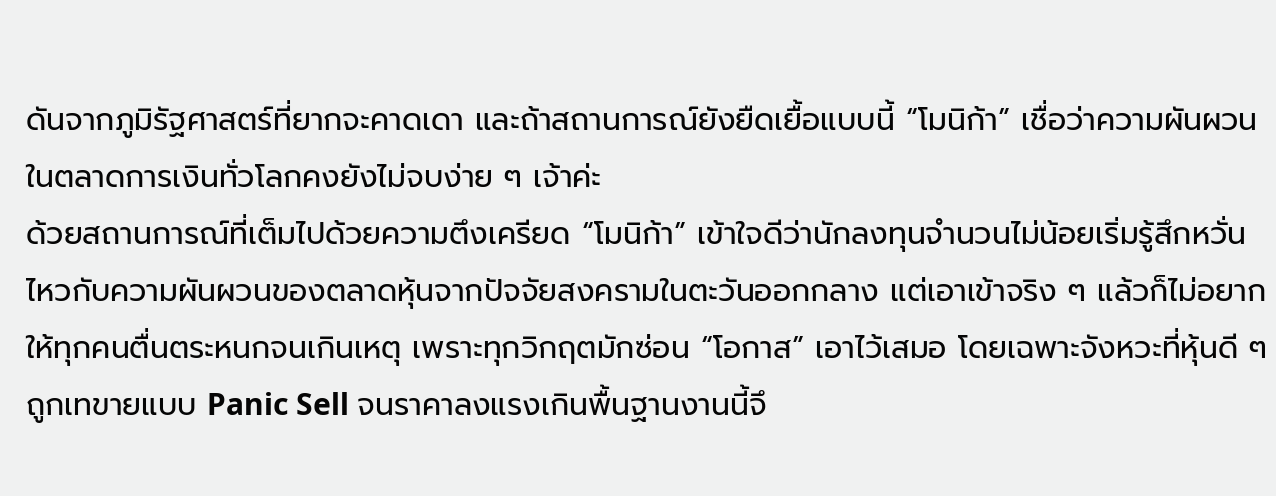ดันจากภูมิรัฐศาสตร์ที่ยากจะคาดเดา และถ้าสถานการณ์ยังยืดเยื้อแบบนี้ “โมนิก้า” เชื่อว่าความผันผวนในตลาดการเงินทั่วโลกคงยังไม่จบง่าย ๆ เจ้าค่ะ
ด้วยสถานการณ์ที่เต็มไปด้วยความตึงเครียด “โมนิก้า” เข้าใจดีว่านักลงทุนจำนวนไม่น้อยเริ่มรู้สึกหวั่นไหวกับความผันผวนของตลาดหุ้นจากปัจจัยสงครามในตะวันออกกลาง แต่เอาเข้าจริง ๆ แล้วก็ไม่อยากให้ทุกคนตื่นตระหนกจนเกินเหตุ เพราะทุกวิกฤตมักซ่อน “โอกาส” เอาไว้เสมอ โดยเฉพาะจังหวะที่หุ้นดี ๆ ถูกเทขายแบบ Panic Sell จนราคาลงแรงเกินพื้นฐานงานนี้จึ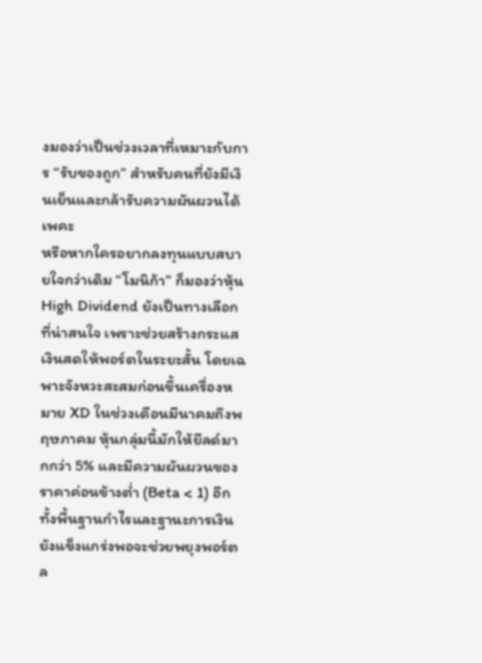งมองว่าเป็นช่วงเวลาที่เหมาะกับการ “รับของถูก” สำหรับคนที่ยังมีเงินเย็นและกล้ารับความผันผวนได้เพคะ
หรือหากใครอยากลงทุนแบบสบายใจกว่าเดิม “โมนิก้า” ก็มองว่าหุ้น High Dividend ยังเป็นทางเลือกที่น่าสนใจ เพราะช่วยสร้างกระแสเงินสดให้พอร์ตในระยะสั้น โดยเฉพาะจังหวะสะสมก่อนขึ้นเครื่องหมาย XD ในช่วงเดือนมีนาคมถึงพฤษภาคม หุ้นกลุ่มนี้มักให้ยีลด์มากกว่า 5% และมีความผันผวนของราคาค่อนข้างต่ำ (Beta < 1) อีกทั้งพื้นฐานกำไรและฐานะการเงินยังแข็งแกร่งพอจะช่วยพยุงพอร์ตล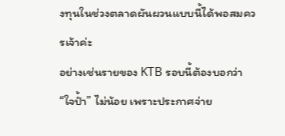งทุนในช่วงตลาดผันผวนแบบนี้ได้พอสมควรเจ้าค่ะ
อย่างเช่นรายของ KTB รอบนี้ต้องบอกว่า “ใจป้ำ” ไม่น้อย เพราะประกาศจ่าย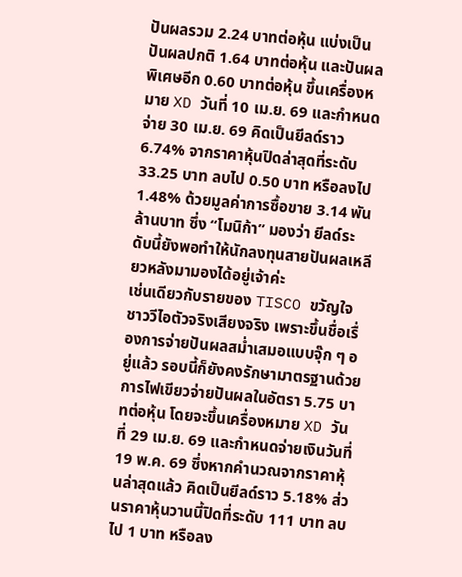ปันผลรวม 2.24 บาทต่อหุ้น แบ่งเป็นปันผลปกติ 1.64 บาทต่อหุ้น และปันผลพิเศษอีก 0.60 บาทต่อหุ้น ขึ้นเครื่องหมาย XD วันที่ 10 เม.ย. 69 และกำหนดจ่าย 30 เม.ย. 69 คิดเป็นยีลด์ราว 6.74% จากราคาหุ้นปิดล่าสุดที่ระดับ 33.25 บาท ลบไป 0.50 บาท หรือลงไป 1.48% ด้วยมูลค่าการซื้อขาย 3.14 พันล้านบาท ซึ่ง “โมนิก้า” มองว่า ยีลด์ระดับนี้ยังพอทำให้นักลงทุนสายปันผลเหลียวหลังมามองได้อยู่เจ้าค่ะ
เช่นเดียวกับรายของ TISCO ขวัญใจชาววีไอตัวจริงเสียงจริง เพราะขึ้นชื่อเรื่องการจ่ายปันผลสม่ำเสมอแบบจุ๊ก ๆ อยู่แล้ว รอบนี้ก็ยังคงรักษามาตรฐานด้วยการไฟเขียวจ่ายปันผลในอัตรา 5.75 บาทต่อหุ้น โดยจะขึ้นเครื่องหมาย XD วันที่ 29 เม.ย. 69 และกำหนดจ่ายเงินวันที่ 19 พ.ค. 69 ซึ่งหากคำนวณจากราคาหุ้นล่าสุดแล้ว คิดเป็นยีลด์ราว 5.18% ส่วนราคาหุ้นวานนี้ปิดที่ระดับ 111 บาท ลบไป 1 บาท หรือลง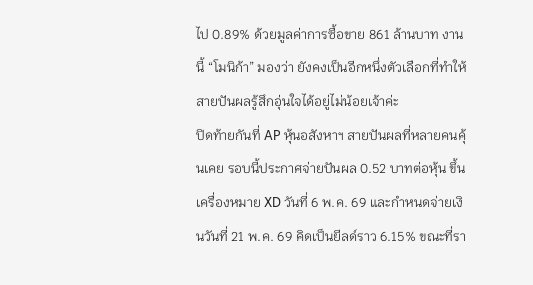ไป 0.89% ด้วยมูลค่าการซื้อขาย 861 ล้านบาท งานนี้ “โมนิก้า” มองว่า ยังคงเป็นอีกหนึ่งตัวเลือกที่ทำให้สายปันผลรู้สึกอุ่นใจได้อยู่ไม่น้อยเจ้าค่ะ
ปิดท้ายกันที่ AP หุ้นอสังหาฯ สายปันผลที่หลายคนคุ้นเคย รอบนี้ประกาศจ่ายปันผล 0.52 บาทต่อหุ้น ขึ้นเครื่องหมาย XD วันที่ 6 พ.ค. 69 และกำหนดจ่ายเงินวันที่ 21 พ.ค. 69 คิดเป็นยีลด์ราว 6.15% ขณะที่รา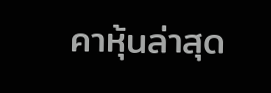คาหุ้นล่าสุด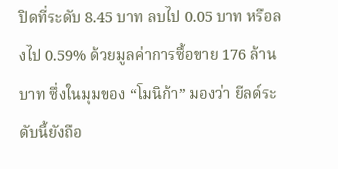ปิดที่ระดับ 8.45 บาท ลบไป 0.05 บาท หรือลงไป 0.59% ด้วยมูลค่าการซื้อขาย 176 ล้านบาท ซึ่งในมุมของ “โมนิก้า” มองว่า ยีลด์ระดับนี้ยังถือ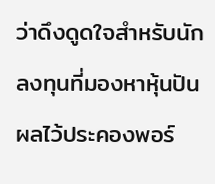ว่าดึงดูดใจสำหรับนักลงทุนที่มองหาหุ้นปันผลไว้ประคองพอร์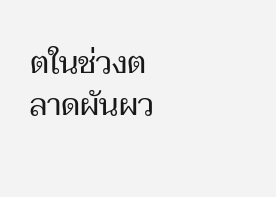ตในช่วงตลาดผันผว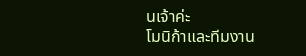นเจ้าค่ะ
โมนิก้าและทีมงาน